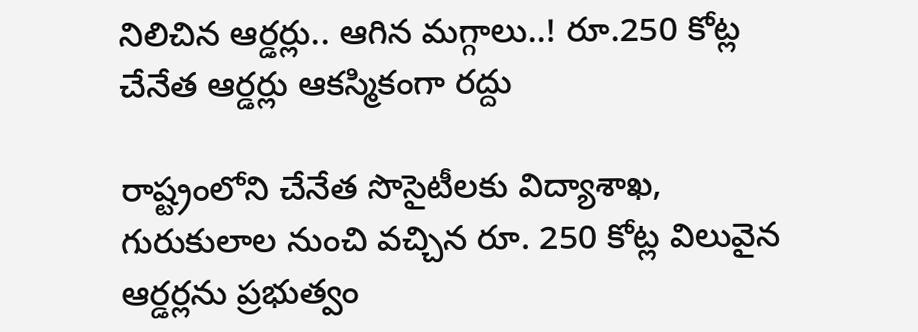నిలిచిన ఆర్డర్లు.. ఆగిన మగ్గాలు..! రూ.250 కోట్ల చేనేత ఆర్డర్లు ఆకస్మికంగా రద్దు

రాష్ట్రంలోని చేనేత సొసైటీలకు విద్యాశాఖ, గురుకులాల నుంచి వచ్చిన రూ. 250 కోట్ల విలువైన ఆర్డర్లను ప్రభుత్వం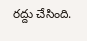రద్దు చేసింది.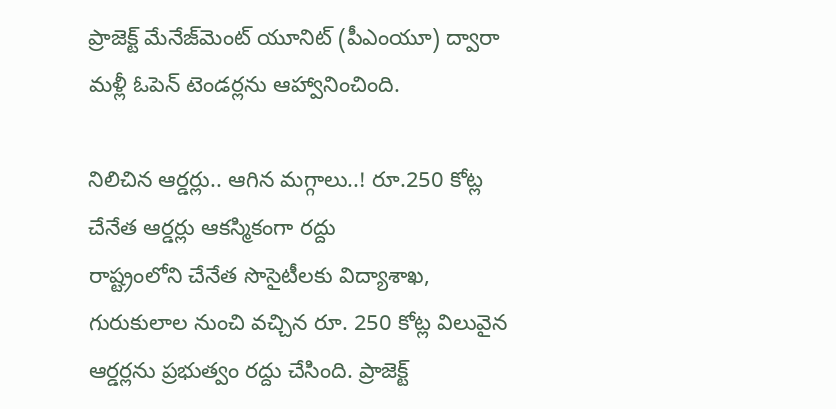ప్రాజెక్ట్ మేనేజ్‌‌మెంట్ యూనిట్ (పీఎంయూ) ద్వారా మళ్లీ ఓపెన్ టెండర్లను ఆహ్వానించింది.

నిలిచిన ఆర్డర్లు.. ఆగిన మగ్గాలు..! రూ.250 కోట్ల చేనేత ఆర్డర్లు ఆకస్మికంగా రద్దు
రాష్ట్రంలోని చేనేత సొసైటీలకు విద్యాశాఖ, గురుకులాల నుంచి వచ్చిన రూ. 250 కోట్ల విలువైన ఆర్డర్లను ప్రభుత్వం రద్దు చేసింది. ప్రాజెక్ట్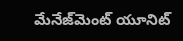మేనేజ్‌‌మెంట్ యూనిట్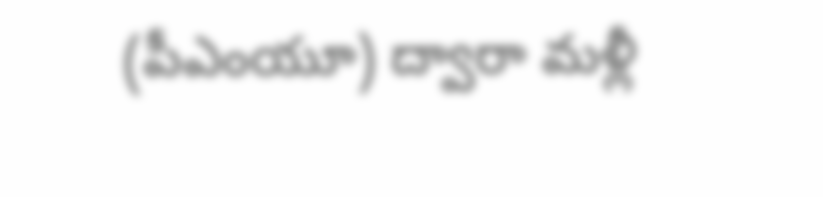(పీఎంయూ) ద్వారా మళ్లీ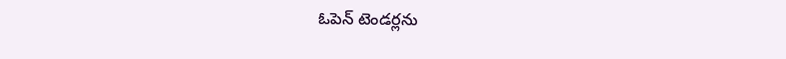ఓపెన్ టెండర్లను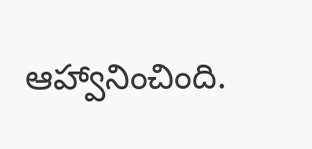ఆహ్వానించింది.